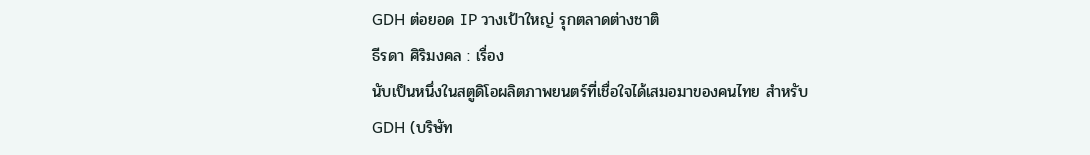GDH ต่อยอด IP วางเป้าใหญ่ รุกตลาดต่างชาติ
ธีรดา ศิริมงคล : เรื่อง
นับเป็นหนึ่งในสตูดิโอผลิตภาพยนตร์ที่เชื่อใจได้เสมอมาของคนไทย สำหรับ GDH (บริษัท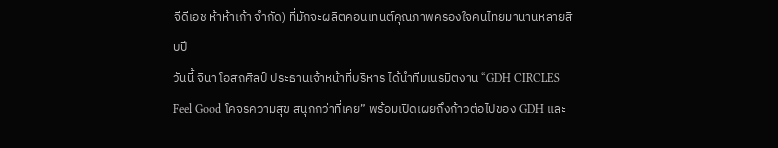จีดีเอช ห้าห้าเก้า จำกัด) ที่มักจะผลิตคอนเทนต์คุณภาพครองใจคนไทยมานานหลายสิบปี
วันนี้ จินา โอสถศิลป์ ประธานเจ้าหน้าที่บริหาร ได้นำทีมเนรมิตงาน “GDH CIRCLES Feel Good โคจรความสุข สนุกกว่าที่เคย” พร้อมเปิดเผยถึงก้าวต่อไปของ GDH และ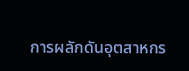การผลักดันอุตสาหกร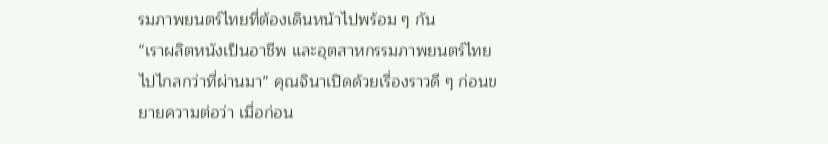รมภาพยนตร์ไทยที่ต้องเดินหน้าไปพร้อม ๆ กัน
“เราผลิตหนังเป็นอาชีพ และอุตสาหกรรมภาพยนตร์ไทยไปไกลกว่าที่ผ่านมา” คุณจินาเปิดด้วยเรื่องราวดี ๆ ก่อนขยายความต่อว่า เมื่อก่อน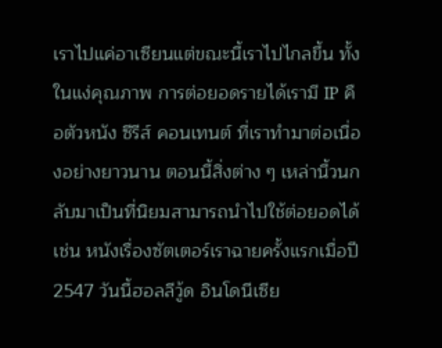เราไปแค่อาเซียนแต่ขณะนี้เราไปไกลขึ้น ทั้งในแง่คุณภาพ การต่อยอดรายได้เรามี IP คือตัวหนัง ซีรีส์ คอนเทนต์ ที่เราทำมาต่อเนื่องอย่างยาวนาน ตอนนี้สิ่งต่าง ๆ เหล่านี้วนกลับมาเป็นที่นิยมสามารถนำไปใช้ต่อยอดได้ เช่น หนังเรื่องซัตเตอร์เราฉายครั้งแรกเมื่อปี 2547 วันนี้ฮอลลีวู้ด อินโดนีเซีย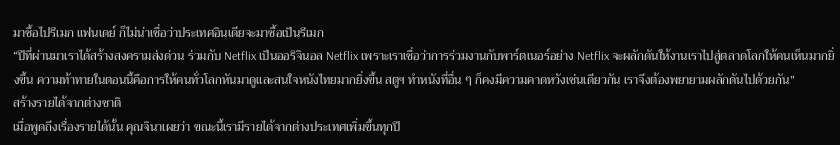มาซื้อไปรีเมก แฟนเดย์ ก็ไม่น่าเชื่อว่าประเทศอินเดียจะมาซื้อเป็นรีเมก
“ปีที่ผ่านมาเราได้สร้างสงครามส่งด่วน ร่วมกับ Netflix เป็นออริจินอล Netflix เพราะเราเชื่อว่าการร่วมงานกับพาร์ตเนอร์อย่าง Netflix จะผลักดันให้งานเราไปสู่ตลาดโลกให้คนเห็นมากยิ่งขึ้น ความท้าทายในตอนนี้คือการให้คนทั่วโลกหันมาดูและสนใจหนังไทยมากยิ่งขึ้น สตูฯ ทำหนังที่อื่น ๆ ก็คงมีความคาดหวังเช่นเดียวกัน เราจึงต้องพยายามผลักดันไปด้วยกัน”
สร้างรายได้จากต่างชาติ
เมื่อพูดถึงเรื่องรายได้นั้น คุณจินาเผยว่า ขณะนี้เรามีรายได้จากต่างประเทศเพิ่มขึ้นทุกปี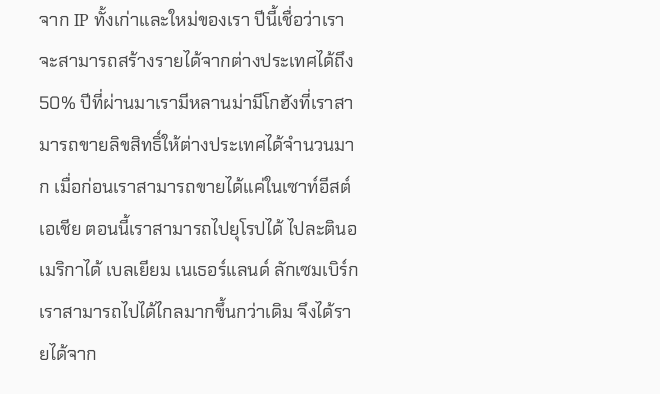จาก IP ทั้งเก่าและใหม่ของเรา ปีนี้เชื่อว่าเราจะสามารถสร้างรายได้จากต่างประเทศได้ถึง 50% ปีที่ผ่านมาเรามีหลานม่ามีโกฮังที่เราสามารถขายลิขสิทธิ์ให้ต่างประเทศได้จำนวนมาก เมื่อก่อนเราสามารถขายได้แค่ในเซาท์อีสต์เอเชีย ตอนนี้เราสามารถไปยุโรปได้ ไปละตินอเมริกาได้ เบลเยียม เนเธอร์แลนด์ ลักเซมเบิร์ก เราสามารถไปได้ไกลมากขึ้นกว่าเดิม จึงได้รายได้จาก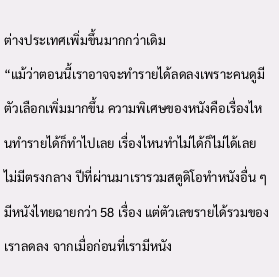ต่างประเทศเพิ่มขึ้นมากกว่าเดิม
“แม้ว่าตอนนี้เราอาจจะทำรายได้ลดลงเพราะคนดูมีตัวเลือกเพิ่มมากขึ้น ความพิเศษของหนังคือเรื่องไหนทำรายได้ก็ทำไปเลย เรื่องไหนทำไม่ได้ก็ไม่ได้เลย ไม่มีตรงกลาง ปีที่ผ่านมาเรารวมสตูดิโอทำหนังอื่น ๆ มีหนังไทยฉายกว่า 58 เรื่อง แต่ตัวเลขรายได้รวมของเราลดลง จากเมื่อก่อนที่เรามีหนัง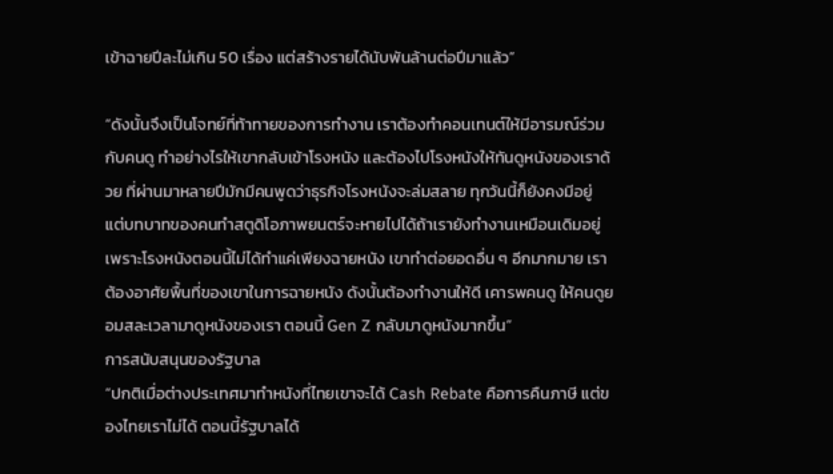เข้าฉายปีละไม่เกิน 50 เรื่อง แต่สร้างรายได้นับพันล้านต่อปีมาแล้ว”

“ดังนั้นจึงเป็นโจทย์ที่ท้าทายของการทำงาน เราต้องทำคอนเทนต์ให้มีอารมณ์ร่วมกับคนดู ทำอย่างไรให้เขากลับเข้าโรงหนัง และต้องไปโรงหนังให้ทันดูหนังของเราด้วย ที่ผ่านมาหลายปีมักมีคนพูดว่าธุรกิจโรงหนังจะล่มสลาย ทุกวันนี้ก็ยังคงมีอยู่ แต่บทบาทของคนทำสตูดิโอภาพยนตร์จะหายไปได้ถ้าเรายังทำงานเหมือนเดิมอยู่ เพราะโรงหนังตอนนี้ไม่ได้ทำแค่เพียงฉายหนัง เขาทำต่อยอดอื่น ๆ อีกมากมาย เราต้องอาศัยพื้นที่ของเขาในการฉายหนัง ดังนั้นต้องทำงานให้ดี เคารพคนดู ให้คนดูยอมสละเวลามาดูหนังของเรา ตอนนี้ Gen Z กลับมาดูหนังมากขึ้น”
การสนับสนุนของรัฐบาล
“ปกติเมื่อต่างประเทศมาทำหนังที่ไทยเขาจะได้ Cash Rebate คือการคืนภาษี แต่ของไทยเราไม่ได้ ตอนนี้รัฐบาลได้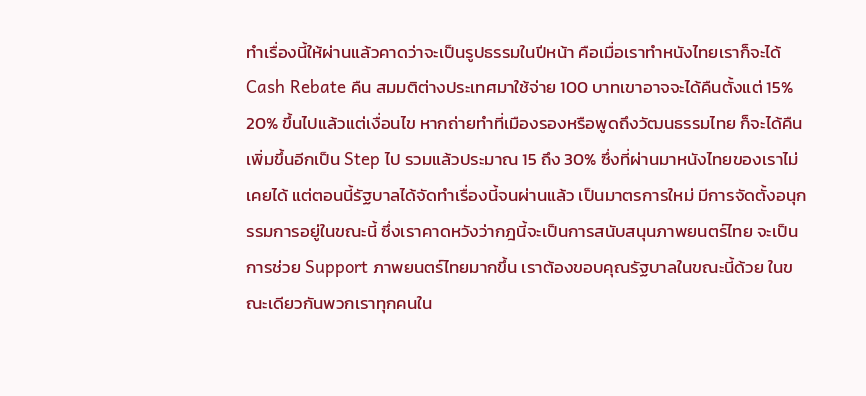ทำเรื่องนี้ให้ผ่านแล้วคาดว่าจะเป็นรูปธรรมในปีหน้า คือเมื่อเราทำหนังไทยเราก็จะได้ Cash Rebate คืน สมมติต่างประเทศมาใช้จ่าย 100 บาทเขาอาจจะได้คืนตั้งแต่ 15% 20% ขึ้นไปแล้วแต่เงื่อนไข หากถ่ายทำที่เมืองรองหรือพูดถึงวัฒนธรรมไทย ก็จะได้คืนเพิ่มขึ้นอีกเป็น Step ไป รวมแล้วประมาณ 15 ถึง 30% ซึ่งที่ผ่านมาหนังไทยของเราไม่เคยได้ แต่ตอนนี้รัฐบาลได้จัดทำเรื่องนี้จนผ่านแล้ว เป็นมาตรการใหม่ มีการจัดตั้งอนุกรรมการอยู่ในขณะนี้ ซึ่งเราคาดหวังว่ากฎนี้จะเป็นการสนับสนุนภาพยนตร์ไทย จะเป็นการช่วย Support ภาพยนตร์ไทยมากขึ้น เราต้องขอบคุณรัฐบาลในขณะนี้ด้วย ในขณะเดียวกันพวกเราทุกคนใน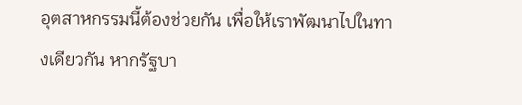อุตสาหกรรมนี้ต้องช่วยกัน เพื่อให้เราพัฒนาไปในทางเดียวกัน หากรัฐบา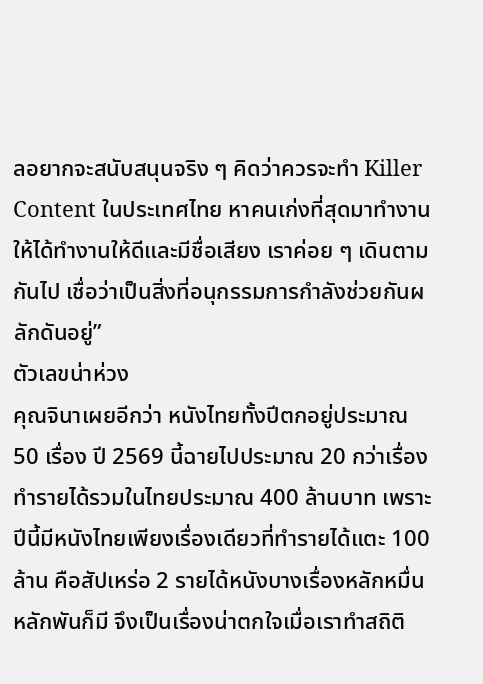ลอยากจะสนับสนุนจริง ๆ คิดว่าควรจะทำ Killer Content ในประเทศไทย หาคนเก่งที่สุดมาทำงานให้ได้ทำงานให้ดีและมีชื่อเสียง เราค่อย ๆ เดินตามกันไป เชื่อว่าเป็นสิ่งที่อนุกรรมการกำลังช่วยกันผลักดันอยู่”
ตัวเลขน่าห่วง
คุณจินาเผยอีกว่า หนังไทยทั้งปีตกอยู่ประมาณ 50 เรื่อง ปี 2569 นี้ฉายไปประมาณ 20 กว่าเรื่อง ทำรายได้รวมในไทยประมาณ 400 ล้านบาท เพราะปีนี้มีหนังไทยเพียงเรื่องเดียวที่ทำรายได้แตะ 100 ล้าน คือสัปเหร่อ 2 รายได้หนังบางเรื่องหลักหมื่น หลักพันก็มี จึงเป็นเรื่องน่าตกใจเมื่อเราทำสถิติ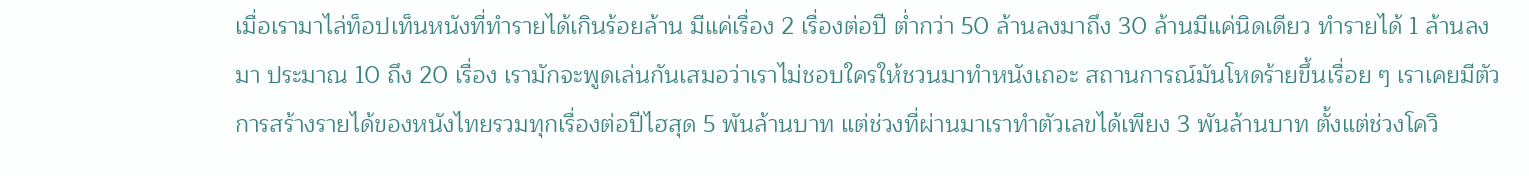เมื่อเรามาไล่ท็อปเท็นหนังที่ทำรายได้เกินร้อยล้าน มีแค่เรื่อง 2 เรื่องต่อปี ต่ำกว่า 50 ล้านลงมาถึง 30 ล้านมีแค่นิดเดียว ทำรายได้ 1 ล้านลงมา ประมาณ 10 ถึง 20 เรื่อง เรามักจะพูดเล่นกันเสมอว่าเราไม่ชอบใครให้ชวนมาทำหนังเถอะ สถานการณ์มันโหดร้ายขึ้นเรื่อย ๆ เราเคยมีตัวการสร้างรายได้ของหนังไทยรวมทุกเรื่องต่อปีไฮสุด 5 พันล้านบาท แต่ช่วงที่ผ่านมาเราทำตัวเลขได้เพียง 3 พันล้านบาท ตั้งแต่ช่วงโควิ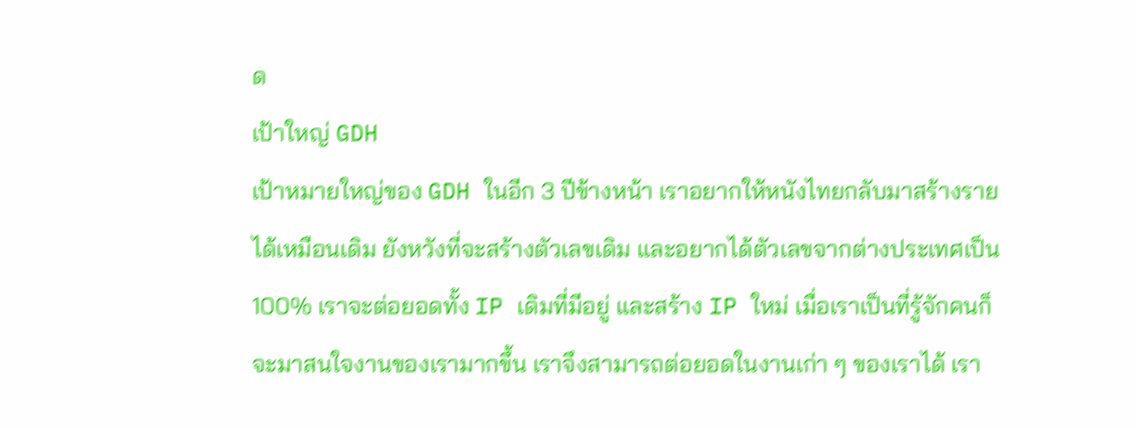ด
เป้าใหญ่ GDH
เป้าหมายใหญ่ของ GDH ในอีก 3 ปีข้างหน้า เราอยากให้หนังไทยกลับมาสร้างรายได้เหมือนเดิม ยังหวังที่จะสร้างตัวเลขเดิม และอยากได้ตัวเลขจากต่างประเทศเป็น 100% เราจะต่อยอดทั้ง IP เดิมที่มีอยู่ และสร้าง IP ใหม่ เมื่อเราเป็นที่รู้จักคนก็จะมาสนใจงานของเรามากขึ้น เราจึงสามารถต่อยอดในงานเก่า ๆ ของเราได้ เรา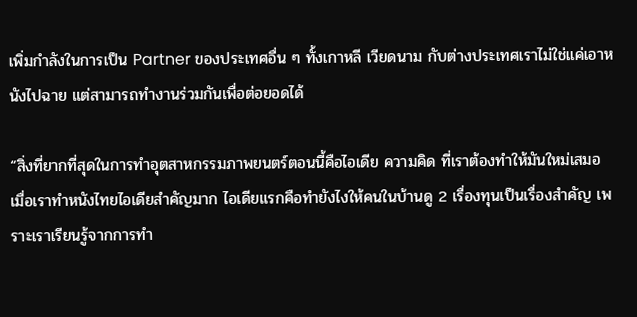เพิ่มกำลังในการเป็น Partner ของประเทศอื่น ๆ ทั้งเกาหลี เวียดนาม กับต่างประเทศเราไม่ใช่แค่เอาหนังไปฉาย แต่สามารถทำงานร่วมกันเพื่อต่อยอดได้

“สิ่งที่ยากที่สุดในการทำอุตสาหกรรมภาพยนตร์ตอนนี้คือไอเดีย ความคิด ที่เราต้องทำให้มันใหม่เสมอ เมื่อเราทำหนังไทยไอเดียสำคัญมาก ไอเดียแรกคือทำยังไงให้คนในบ้านดู 2 เรื่องทุนเป็นเรื่องสำคัญ เพราะเราเรียนรู้จากการทำ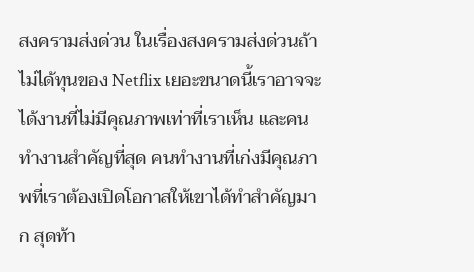สงครามส่งด่วน ในเรื่องสงครามส่งด่วนถ้าไม่ได้ทุนของ Netflix เยอะขนาดนี้เราอาจจะได้งานที่ไม่มีคุณภาพเท่าที่เราเห็น และคนทำงานสำคัญที่สุด คนทำงานที่เก่งมีคุณภาพที่เราต้องเปิดโอกาสให้เขาได้ทำสำคัญมาก สุดท้า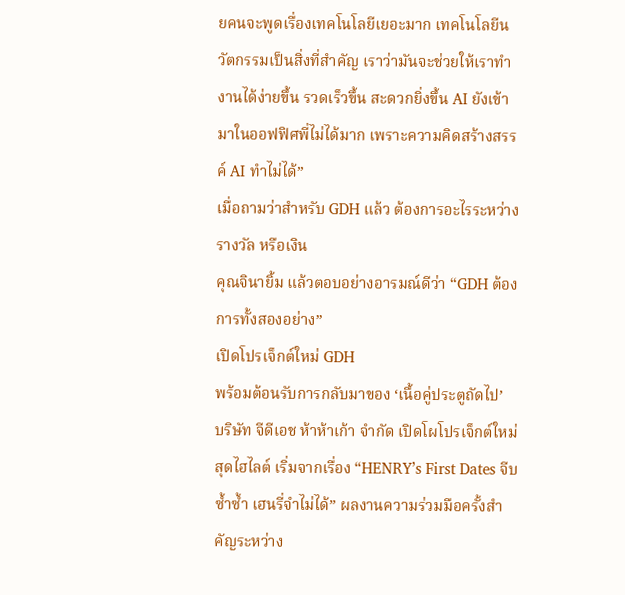ยคนจะพูดเรื่องเทคโนโลยีเยอะมาก เทคโนโลยีนวัตกรรมเป็นสิ่งที่สำคัญ เราว่ามันจะช่วยให้เราทำงานได้ง่ายขึ้น รวดเร็วขึ้น สะดวกยิ่งขึ้น AI ยังเข้ามาในออฟฟิศพี่ไม่ได้มาก เพราะความคิดสร้างสรรค์ AI ทำไม่ได้”
เมื่อถามว่าสำหรับ GDH แล้ว ต้องการอะไรระหว่างรางวัล หรือเงิน
คุณจินายิ้ม แล้วตอบอย่างอารมณ์ดีว่า “GDH ต้องการทั้งสองอย่าง”
เปิดโปรเจ็กต์ใหม่ GDH
พร้อมต้อนรับการกลับมาของ ‘เนื้อคู่ประตูถัดไป’
บริษัท จีดีเอช ห้าห้าเก้า จำกัด เปิดโผโปรเจ็กต์ใหม่สุดไฮไลต์ เริ่มจากเรื่อง “HENRY’s First Dates จีบซ้ำซ้ำ เฮนรี่จำไม่ได้” ผลงานความร่วมมือครั้งสำคัญระหว่าง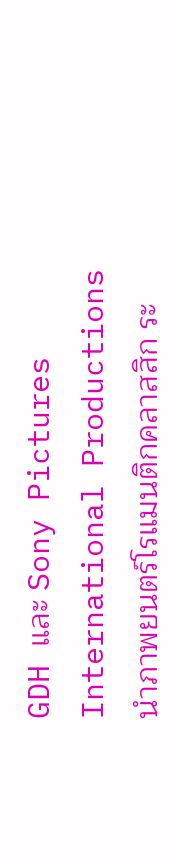GDH และ Sony Pictures International Productions นำภาพยนตร์โรแมนติกคลาสสิก ระ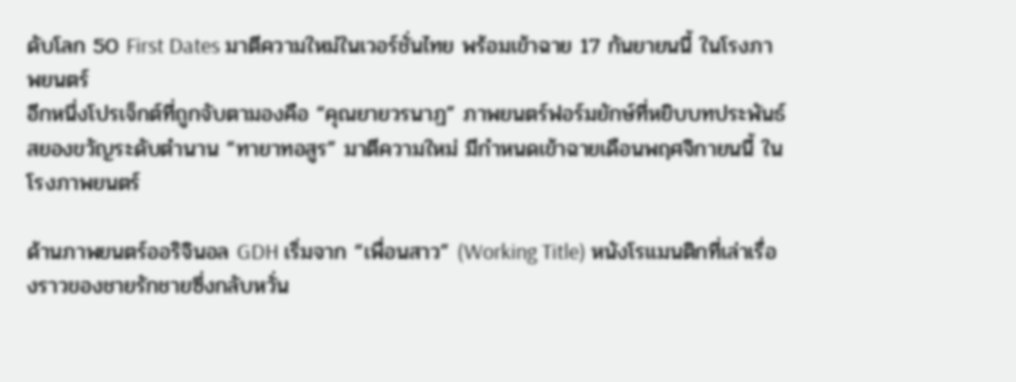ดับโลก 50 First Dates มาตีความใหม่ในเวอร์ชั่นไทย พร้อมเข้าฉาย 17 กันยายนนี้ ในโรงภาพยนตร์
อีกหนึ่งโปรเจ็กต์ที่ถูกจับตามองคือ “คุณยายวรนาฏ” ภาพยนตร์ฟอร์มยักษ์ที่หยิบบทประพันธ์สยองขวัญระดับตำนาน “ทายาทอสูร” มาตีความใหม่ มีกำหนดเข้าฉายเดือนพฤศจิกายนนี้ ในโรงภาพยนตร์

ด้านภาพยนตร์ออริจินอล GDH เริ่มจาก “เพื่อนสาว” (Working Title) หนังโรแมนติกที่เล่าเรื่องราวของชายรักชายซึ่งกลับหวั่น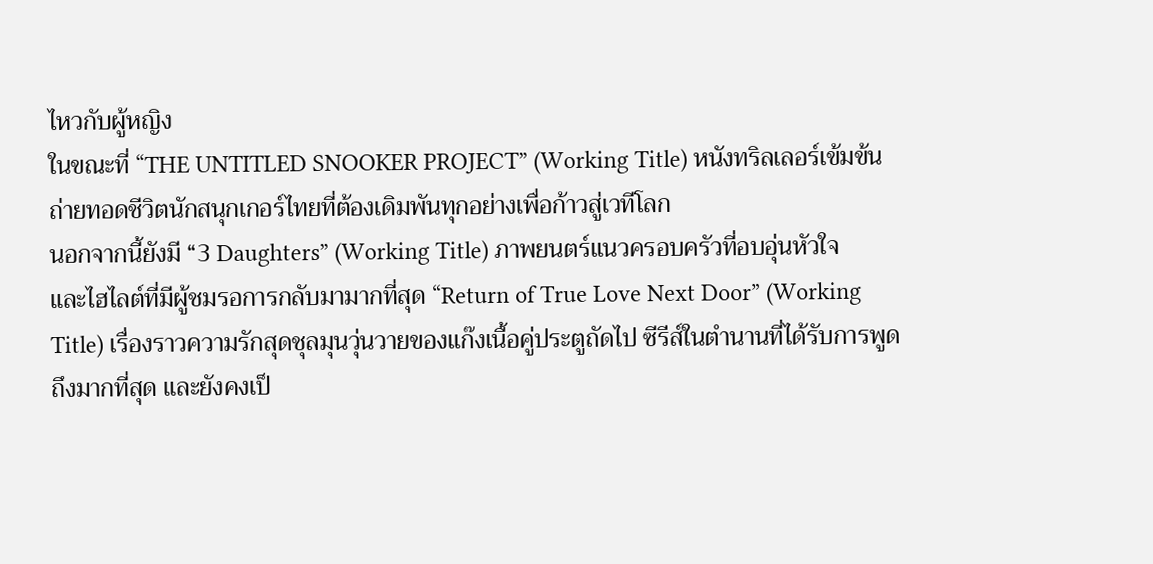ไหวกับผู้หญิง
ในขณะที่ “THE UNTITLED SNOOKER PROJECT” (Working Title) หนังทริลเลอร์เข้มข้น ถ่ายทอดชีวิตนักสนุกเกอร์ไทยที่ต้องเดิมพันทุกอย่างเพื่อก้าวสู่เวทีโลก
นอกจากนี้ยังมี “3 Daughters” (Working Title) ภาพยนตร์แนวครอบครัวที่อบอุ่นหัวใจ
และไฮไลต์ที่มีผู้ชมรอการกลับมามากที่สุด “Return of True Love Next Door” (Working Title) เรื่องราวความรักสุดชุลมุนวุ่นวายของแก๊งเนื้อคู่ประตูถัดไป ซีรีส์ในตำนานที่ได้รับการพูดถึงมากที่สุด และยังคงเป็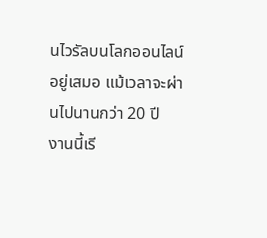นไวรัลบนโลกออนไลน์อยู่เสมอ แม้เวลาจะผ่านไปนานกว่า 20 ปี
งานนี้เรี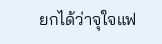ยกได้ว่าจุใจแฟ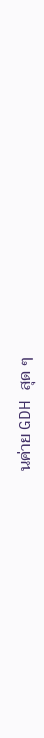นค่าย GDH สุด ๆ